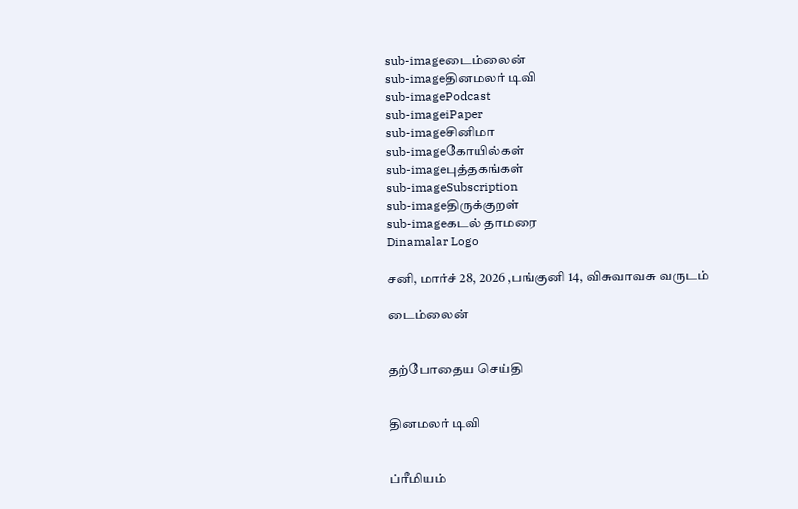sub-imageடைம்லைன்
sub-imageதினமலர் டிவி
sub-imagePodcast
sub-imageiPaper
sub-imageசினிமா
sub-imageகோயில்கள்
sub-imageபுத்தகங்கள்
sub-imageSubscription
sub-imageதிருக்குறள்
sub-imageகடல் தாமரை
Dinamalar Logo

சனி, மார்ச் 28, 2026 ,பங்குனி 14, விசுவாவசு வருடம்

டைம்லைன்


தற்போதைய செய்தி


தினமலர் டிவி


ப்ரீமியம்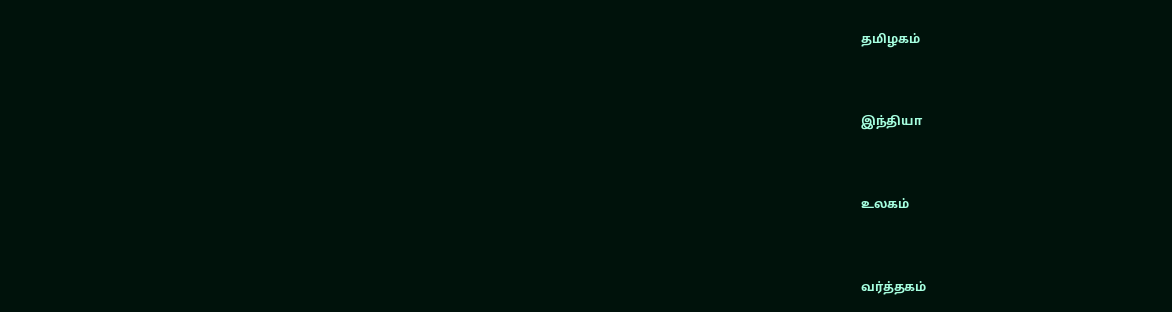தமிழகம்


இந்தியா


உலகம்


வர்த்தகம்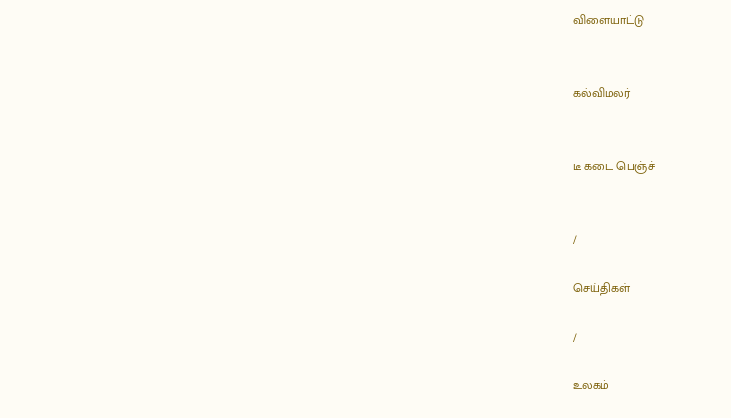விளையாட்டு


கல்விமலர்


டீ கடை பெஞ்ச்


/

செய்திகள்

/

உலகம்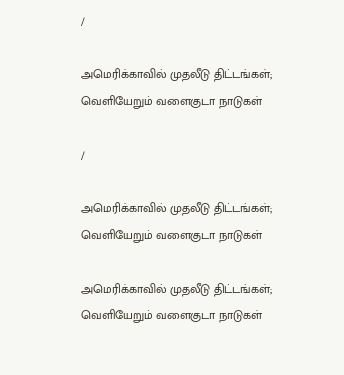/

அமெரிக்காவில் முதலீடு திட்டங்கள்; வெளியேறும் வளைகுடா நாடுகள்

/

அமெரிக்காவில் முதலீடு திட்டங்கள்; வெளியேறும் வளைகுடா நாடுகள்

அமெரிக்காவில் முதலீடு திட்டங்கள்; வெளியேறும் வளைகுடா நாடுகள்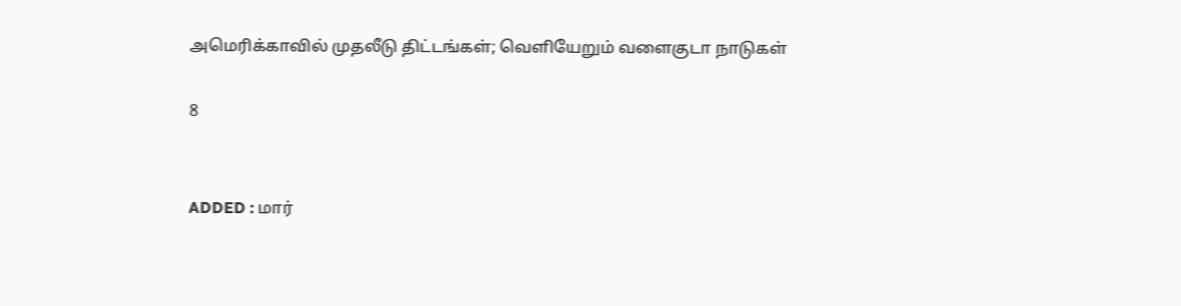அமெரிக்காவில் முதலீடு திட்டங்கள்; வெளியேறும் வளைகுடா நாடுகள்

8


ADDED : மார்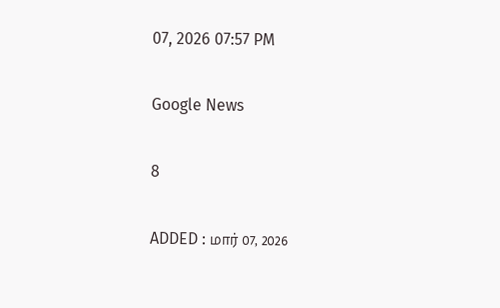07, 2026 07:57 PM

Google News

8

ADDED : மார் 07, 2026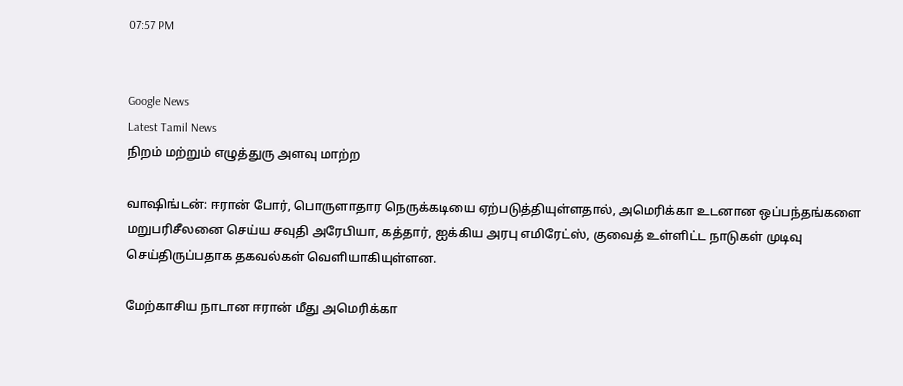07:57 PM


Google News
Latest Tamil News
நிறம் மற்றும் எழுத்துரு அளவு மாற்ற

வாஷிங்டன்: ஈரான் போர், பொருளாதார நெருக்கடியை ஏற்படுத்தியுள்ளதால், அமெரிக்கா உடனான ஒப்பந்தங்களை மறுபரிசீலனை செய்ய சவுதி அரேபியா, கத்தார், ஐக்கிய அரபு எமிரேட்ஸ், குவைத் உள்ளிட்ட நாடுகள் முடிவு செய்திருப்பதாக தகவல்கள் வெளியாகியுள்ளன.

மேற்காசிய நாடான ஈரான் மீது அமெரிக்கா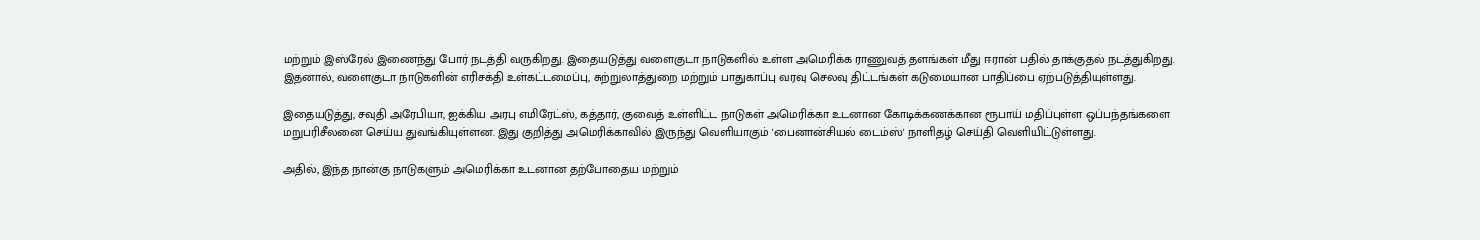மற்றும் இஸ்ரேல் இணைந்து போர் நடத்தி வருகிறது. இதையடுத்து வளைகுடா நாடுகளில் உள்ள அமெரிக்க ராணுவத் தளங்கள் மீது ஈரான் பதில் தாக்குதல் நடத்துகிறது. இதனால், வளைகுடா நாடுகளின் எரிசக்தி உள்கட்டமைப்பு, சுற்றுலாத்துறை மற்றும் பாதுகாப்பு வரவு செலவு திட்டங்கள் கடுமையான பாதிப்பை ஏற்படுத்தியுள்ளது.

இதையடுத்து, சவுதி அரேபியா, ஐக்கிய அரபு எமிரேட்ஸ், கத்தார், குவைத் உள்ளிட்ட நாடுகள் அமெரிக்கா உடனான கோடிக்கணக்கான ரூபாய் மதிப்புள்ள ஒப்பந்தங்களை மறுபரிசீலனை செய்ய துவங்கியுள்ளன. இது குறித்து அமெரிக்காவில் இருந்து வெளியாகும் 'பைனான்சியல் டைம்ஸ்' நாளிதழ் செய்தி வெளியிட்டுள்ளது.

அதில், இந்த நான்கு நாடுகளும் அமெரிக்கா உடனான தற்போதைய மற்றும்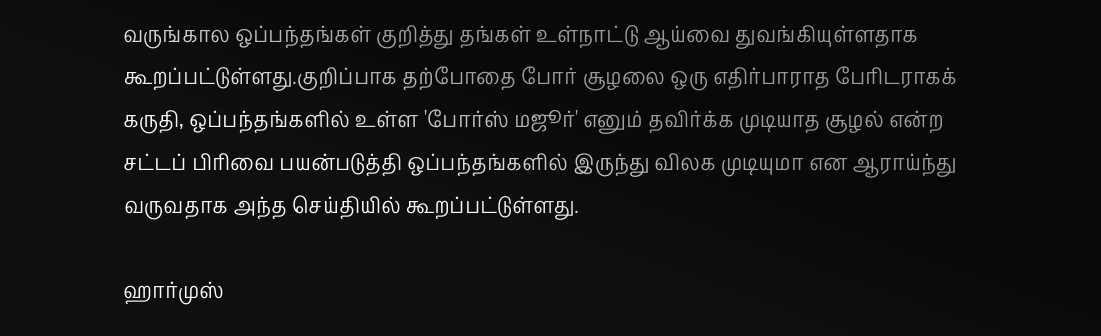வருங்கால ஒப்பந்தங்கள் குறித்து தங்கள் உள்நாட்டு ஆய்வை துவங்கியுள்ளதாக கூறப்பட்டுள்ளது.குறிப்பாக தற்போதை போர் சூழலை ஒரு எதிர்பாராத பேரிடராகக் கருதி, ஒப்பந்தங்களில் உள்ள 'போர்ஸ் மஜூர்' எனும் தவிர்க்க முடியாத சூழல் என்ற சட்டப் பிரிவை பயன்படுத்தி ஒப்பந்தங்களில் இருந்து விலக முடியுமா என ஆராய்ந்து வருவதாக அந்த செய்தியில் கூறப்பட்டுள்ளது.

ஹார்முஸ்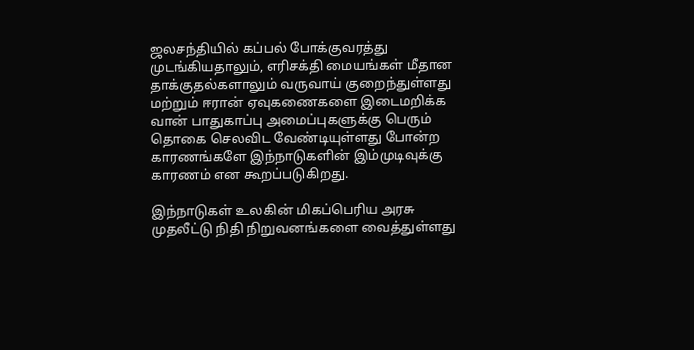ஜலசந்தியில் கப்பல் போக்குவரத்து முடங்கியதாலும், எரிசக்தி மையங்கள் மீதான தாக்குதல்களாலும் வருவாய் குறைந்துள்ளது மற்றும் ஈரான் ஏவுகணைகளை இடைமறிக்க வான் பாதுகாப்பு அமைப்புகளுக்கு பெரும் தொகை செலவிட வேண்டியுள்ளது போன்ற காரணங்களே இந்நாடுகளின் இம்முடிவுக்கு காரணம் என கூறப்படுகிறது.

இந்நாடுகள் உலகின் மிகப்பெரிய அரசு முதலீட்டு நிதி நிறுவனங்களை வைத்துள்ளது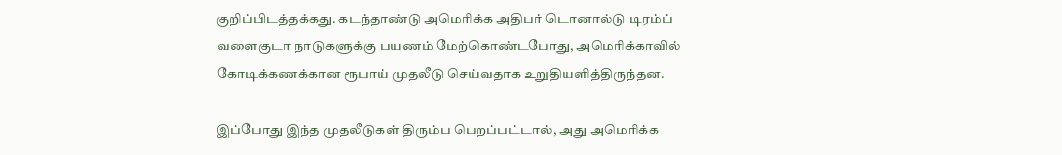குறிப்பிடத்தக்கது. கடந்தாண்டு அமெரிக்க அதிபர் டொனால்டு டிரம்ப் வளைகுடா நாடுகளுக்கு பயணம் மேற்கொண்டபோது, அமெரிக்காவில் கோடிக்கணக்கான ரூபாய் முதலீடு செய்வதாக உறுதியளித்திருந்தன.

இப்போது இந்த முதலீடுகள் திரும்ப பெறப்பட்டால், அது அமெரிக்க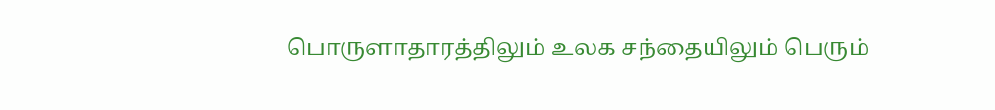பொருளாதாரத்திலும் உலக சந்தையிலும் பெரும்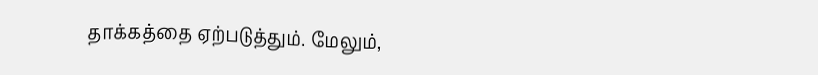தாக்கத்தை ஏற்படுத்தும். மேலும்,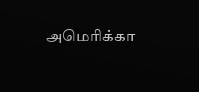அமெரிக்கா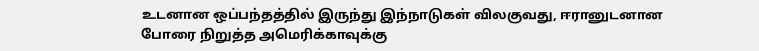உடனான ஒப்பந்தத்தில் இருந்து இந்நாடுகள் விலகுவது, ஈரானுடனான போரை நிறுத்த அமெரிக்காவுக்கு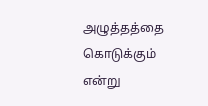அழுத்தத்தை கொடுக்கும் என்று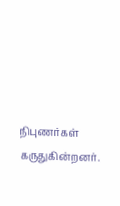நிபுணர்கள் கருதுகின்றனர்.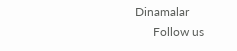Dinamalar
      Follow us